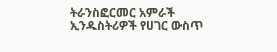ትራንስፎርመር አምራች ኢንዱስትሪዎች የሀገር ውስጥ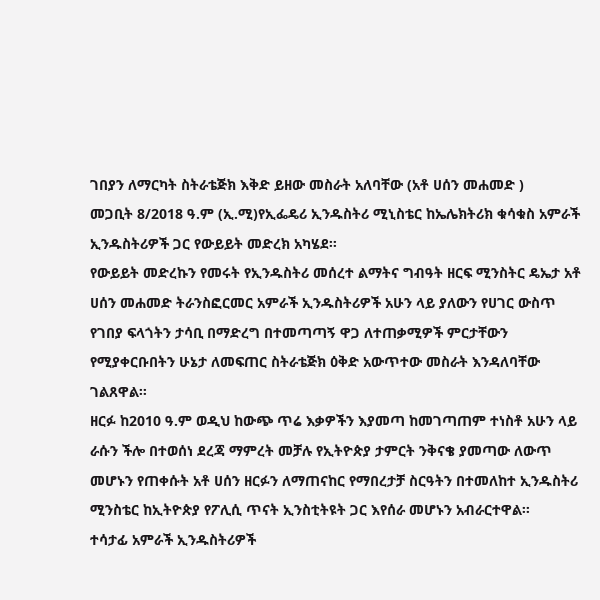ገበያን ለማርካት ስትራቴጅክ እቅድ ይዘው መስራት አለባቸው (አቶ ሀሰን መሐመድ )
መጋቢት 8/2018 ዓ.ም (ኢ.ሚ)የኢፌዴሪ ኢንዱስትሪ ሚኒስቴር ከኤሌክትሪክ ቁሳቁስ አምራች ኢንዱስትሪዎች ጋር የውይይት መድረክ አካሄደ፡፡
የውይይት መድረኩን የመሩት የኢንዱስትሪ መሰረተ ልማትና ግብዓት ዘርፍ ሚንስትር ዴኤታ አቶ ሀሰን መሐመድ ትራንስፎርመር አምራች ኢንዱስትሪዎች አሁን ላይ ያለውን የሀገር ውስጥ የገበያ ፍላጎትን ታሳቢ በማድረግ በተመጣጣኝ ዋጋ ለተጠቃሚዎች ምርታቸውን የሚያቀርቡበትን ሁኔታ ለመፍጠር ስትራቴጅክ ዕቅድ አውጥተው መስራት እንዳለባቸው ገልጸዋል፡፡
ዘርፉ ከ2010 ዓ.ም ወዲህ ከውጭ ጥሬ እቃዎችን እያመጣ ከመገጣጠም ተነስቶ አሁን ላይ ራሱን ችሎ በተወሰነ ደረጃ ማምረት መቻሉ የኢትዮጵያ ታምርት ንቅናቄ ያመጣው ለውጥ መሆኑን የጠቀሱት አቶ ሀሰን ዘርፉን ለማጠናከር የማበረታቻ ስርዓትን በተመለከተ ኢንዱስትሪ ሚንስቴር ከኢትዮጵያ የፖሊሲ ጥናት ኢንስቲትዩት ጋር እየሰራ መሆኑን አብራርተዋል፡፡
ተሳታፊ አምራች ኢንዱስትሪዎች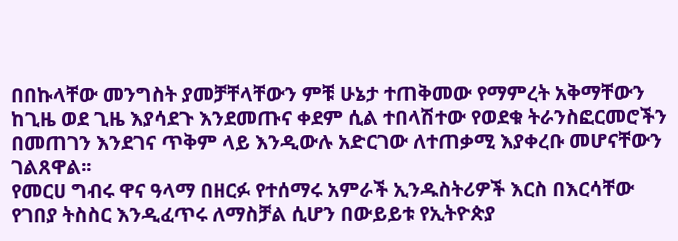በበኩላቸው መንግስት ያመቻቸላቸውን ምቹ ሁኔታ ተጠቅመው የማምረት አቅማቸውን ከጊዜ ወደ ጊዜ እያሳደጉ እንደመጡና ቀደም ሲል ተበላሽተው የወደቁ ትራንስፎርመሮችን በመጠገን እንደገና ጥቅም ላይ እንዲውሉ አድርገው ለተጠቃሚ እያቀረቡ መሆናቸውን ገልጸዋል፡፡
የመርሀ ግብሩ ዋና ዓላማ በዘርፉ የተሰማሩ አምራች ኢንዱስትሪዎች እርስ በእርሳቸው የገበያ ትስስር እንዲፈጥሩ ለማስቻል ሲሆን በውይይቱ የኢትዮጵያ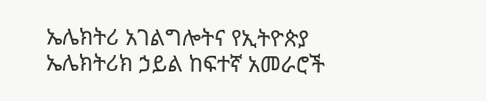ኤሌክትሪ አገልግሎትና የኢትዮጵያ ኤሌክትሪክ ኃይል ከፍተኛ አመራሮች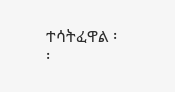ተሳትፈዋል ፡፡